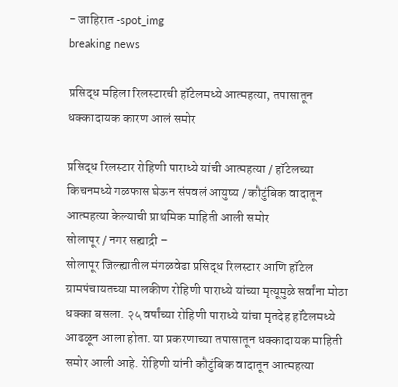- जाहिरात -spot_img
breaking news

प्रसिद्ध महिला रिलस्टारची हॉटेलमध्ये आत्महत्या, तपासातून धक्कादायक कारण आलं समोर

प्रसिद्ध रिलस्टार रोहिणी पाराध्ये यांची आत्महत्या / हॉटेलच्या किचनमध्ये गळफास घेऊन संपवलं आयुष्य / कौटुंबिक वादातून आत्महत्या केल्याची प्राथमिक माहिती आली समोर
सोलापूर / नगर सह्याद्री –
सोलापूर जिल्ह्यातील मंगळवेढा प्रसिद्ध रिलस्टार आणि हॉटेल ग्रामपंचायतच्या मालकीण रोहिणी पाराध्ये यांच्या मृत्यूमुळे सर्वांना मोठा धक्का बसला. २५ वर्षांच्या रोहिणी पाराध्ये यांचा मृतदेह हॉटेलमध्ये आढळून आला होता. या प्रकरणाच्या तपासातून धक्कादायक माहिती समोर आली आहे. रोहिणी यांनी कौटुंबिक वादातून आत्महत्या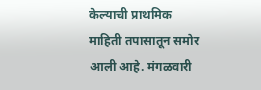केल्याची प्राथमिक माहिती तपासातून समोर आली आहे. मंगळवारी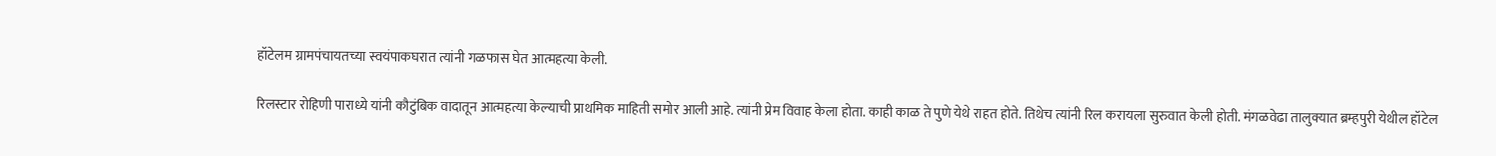हॉटेलम ग्रामपंचायतच्या स्वयंपाकघरात त्यांनी गळफास घेत आत्महत्या केली.

रिलस्टार रोहिणी पाराध्ये यांनी कौटुंबिक वादातून आत्महत्या केल्याची प्राथमिक माहिती समोर आली आहे. त्यांनी प्रेम विवाह केला होता. काही काळ ते पुणे येथे राहत होते. तिथेच त्यांनी रिल करायला सुरुवात केली होती. मंगळवेढा तालुक्यात ब्रम्हपुरी येथील हॉटेल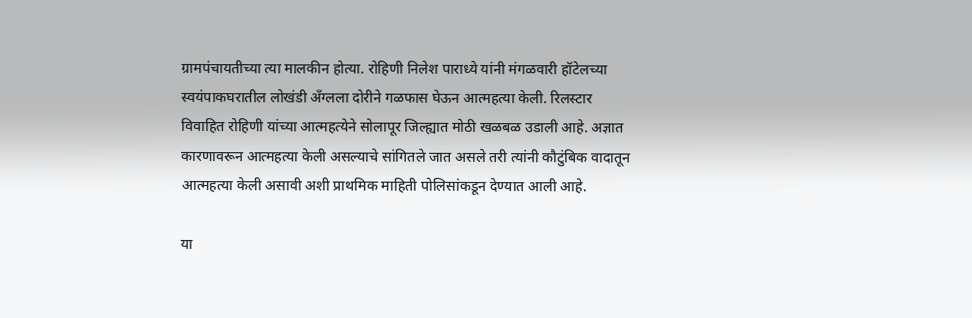ग्रामपंचायतीच्या त्या मालकीन होत्या. रोहिणी निलेश पाराध्ये यांनी मंगळवारी हॉटेलच्या स्वयंपाकघरातील लोखंडी अँग्लला दोरीने गळफास घेऊन आत्महत्या केली. रिलस्टार विवाहित रोहिणी यांच्या आत्महत्येने सोलापूर जिल्ह्यात मोठी खळबळ उडाली आहे. अज्ञात कारणावरून आत्महत्या केली असल्याचे सांगितले जात असले तरी त्यांनी कौटुंबिक वादातून आत्महत्या केली असावी अशी प्राथमिक माहिती पोलिसांकडून देण्यात आली आहे.

या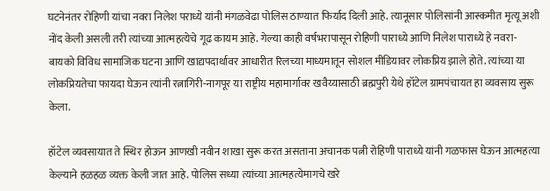घटनेनंतर रोहिणी यांचा नवरा निलेश पराध्ये यांनी मंगळवेढा पोलिस ठाण्यात फिर्याद दिली आहे. त्यानूसार पोलिसांनी आस्कमीत मृत्यू अशी नोंद केली असली तरी त्यांच्या आत्महत्येचे गूढ कायम आहे. गेल्या काही वर्षभरापासून रोहिणी पाराध्ये आणि निलेश पाराध्ये हे नवरा-बायको विविध सामाजिक घटना आणि खाद्यपदार्थावर आधारीत रिलच्या माध्यमातून सोशल मीडियावर लोकप्रिय झाले होते. त्यांच्या या लोकप्रियतेचा फायदा घेऊन त्यांनी रत्नागिरी-नागपूर या राष्ट्रीय महामार्गावर खवैय्यासाठी ब्रह्मपुरी येथे हॉटेल ग्रामपंचायत हा व्यवसाय सुरू केला.

हॉटेल व्यवसायात ते स्थिर होऊन आणखी नवीन शाखा सुरू करत असताना अचानक पत्नी रोहिणी पाराध्ये यांनी गळफास घेऊन आत्महत्या केल्याने हळहळ व्यक्त केली जात आहे. पोलिस सध्या त्यांच्या आत्महत्येमागचे खरे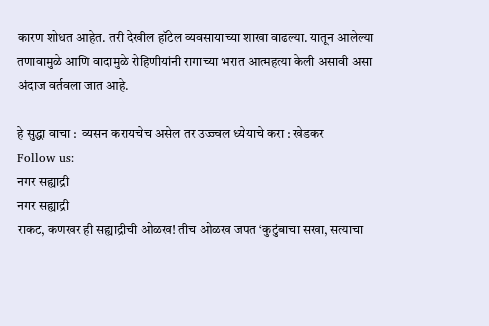कारण शोधत आहेत. तरी देखील हॉटेल व्यवसायाच्या शाखा वाढल्या. यातून आलेल्या तणावामुळे आणि वादामुळे रोहिणीयांनी रागाच्या भरात आत्महत्या केली असावी असा अंदाज वर्तवला जात आहे.

हे सुद्धा वाचा :  व्यसन करायचेच असेल तर उज्ज्वल ध्येयाचे करा : खेडकर
Follow us:
नगर सह्याद्री
नगर सह्याद्री
राकट, कणखर ही सह्याद्रीची ओळख! तीच ओळख जपत ‘कुटुंबाचा सखा, सत्याचा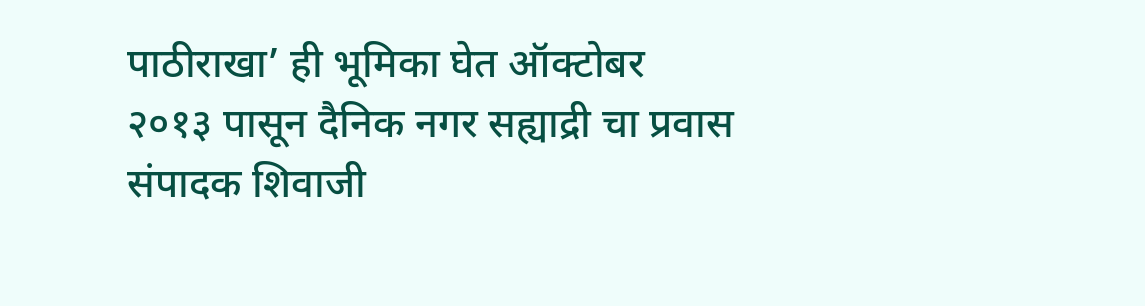पाठीराखा’ ही भूमिका घेत ऑक्टोबर २०१३ पासून दैनिक नगर सह्याद्री चा प्रवास संपादक शिवाजी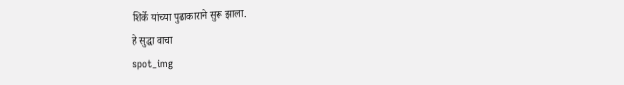शिर्के यांच्या पुढाकाराने सुरू झाला.
हे सुद्धा वाचा
spot_img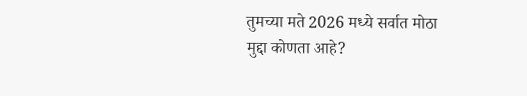तुमच्या मते 2026 मध्ये सर्वात मोठा मुद्दा कोणता आहे?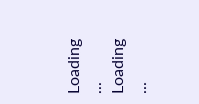Loading ... Loading ...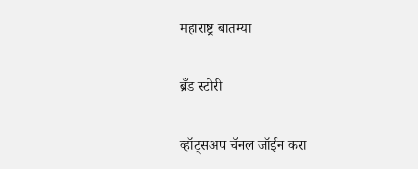महाराष्ट्र बातम्या

ब्रँड स्टोरी

व्हॉट्सअप चॅनल जॉईन करा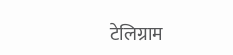टेलिग्राम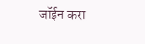जॉईन करा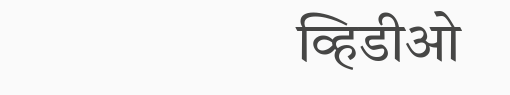व्हिडीओ